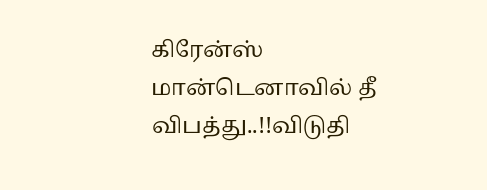கிரேன்ஸ் மான்டெனாவில் தீ விபத்து..!!விடுதி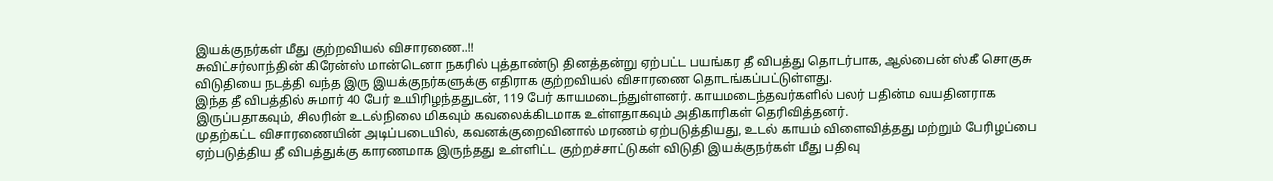இயக்குநர்கள் மீது குற்றவியல் விசாரணை..!!
சுவிட்சர்லாந்தின் கிரேன்ஸ் மான்டெனா நகரில் புத்தாண்டு தினத்தன்று ஏற்பட்ட பயங்கர தீ விபத்து தொடர்பாக, ஆல்பைன் ஸ்கீ சொகுசு விடுதியை நடத்தி வந்த இரு இயக்குநர்களுக்கு எதிராக குற்றவியல் விசாரணை தொடங்கப்பட்டுள்ளது.
இந்த தீ விபத்தில் சுமார் 40 பேர் உயிரிழந்ததுடன், 119 பேர் காயமடைந்துள்ளனர். காயமடைந்தவர்களில் பலர் பதின்ம வயதினராக இருப்பதாகவும், சிலரின் உடல்நிலை மிகவும் கவலைக்கிடமாக உள்ளதாகவும் அதிகாரிகள் தெரிவித்தனர்.
முதற்கட்ட விசாரணையின் அடிப்படையில், கவனக்குறைவினால் மரணம் ஏற்படுத்தியது, உடல் காயம் விளைவித்தது மற்றும் பேரிழப்பை ஏற்படுத்திய தீ விபத்துக்கு காரணமாக இருந்தது உள்ளிட்ட குற்றச்சாட்டுகள் விடுதி இயக்குநர்கள் மீது பதிவு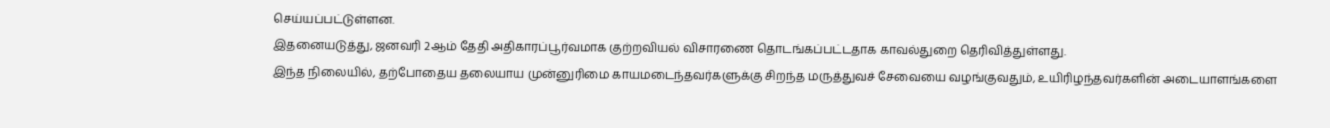செய்யப்பட்டுள்ளன.
இதனையடுத்து, ஜனவரி 2ஆம் தேதி அதிகாரப்பூர்வமாக குற்றவியல் விசாரணை தொடங்கப்பட்டதாக காவல்துறை தெரிவித்துள்ளது.
இந்த நிலையில், தற்போதைய தலையாய முன்னுரிமை காயமடைந்தவர்களுக்கு சிறந்த மருத்துவச் சேவையை வழங்குவதும், உயிரிழந்தவர்களின் அடையாளங்களை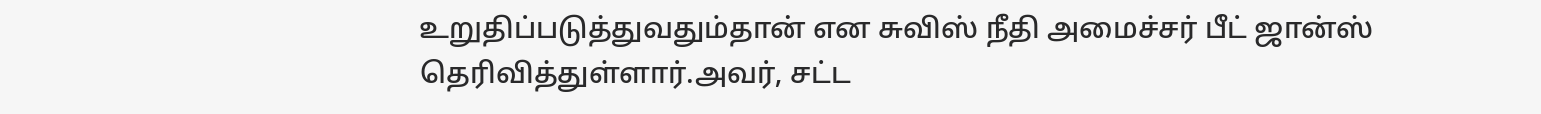உறுதிப்படுத்துவதும்தான் என சுவிஸ் நீதி அமைச்சர் பீட் ஜான்ஸ் தெரிவித்துள்ளார்.அவர், சட்ட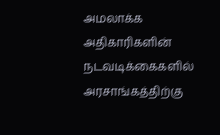அமலாக்க அதிகாரிகளின் நடவடிக்கைகளில் அரசாங்கத்திற்கு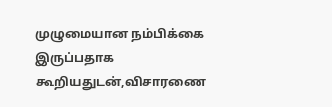முழுமையான நம்பிக்கை இருப்பதாக கூறியதுடன்,விசாரணை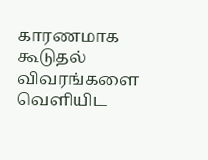காரணமாக கூடுதல் விவரங்களை வெளியிட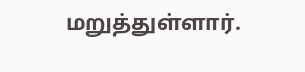மறுத்துள்ளார்.